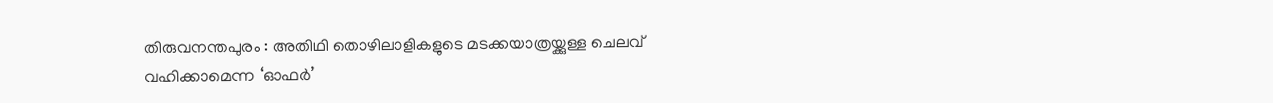തിരുവനന്തപുരം : അതിഥി തൊഴിലാളികളുടെ മടക്കയാത്രയ്ക്കുള്ള ചെലവ് വഹിക്കാമെന്ന ‘ഓഫർ’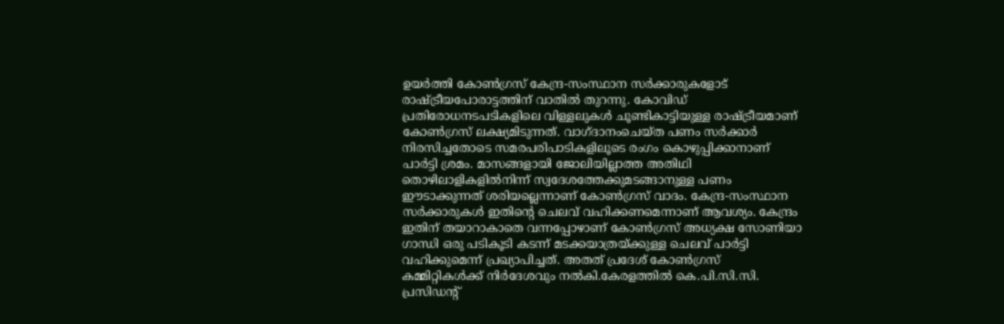ഉയർത്തി കോൺഗ്രസ് കേന്ദ്ര-സംസ്ഥാന സർക്കാരുകളോട് രാഷ്ട്രീയപോരാട്ടത്തിന് വാതിൽ തുറന്നു. കോവിഡ് പ്രതിരോധനടപടികളിലെ വിള്ളലുകൾ ചൂണ്ടികാട്ടിയുള്ള രാഷ്ട്രീയമാണ് കോൺഗ്രസ് ലക്ഷ്യമിടുന്നത്. വാഗ്ദാനംചെയ്ത പണം സർക്കാർ നിരസിച്ചതോടെ സമരപരിപാടികളിലൂടെ രംഗം കൊഴുപ്പിക്കാനാണ് പാർട്ടി ശ്രമം. മാസങ്ങളായി ജോലിയില്ലാത്ത അതിഥി തൊഴിലാളികളിൽനിന്ന് സ്വദേശത്തേക്കുമടങ്ങാനുള്ള പണം ഈടാക്കുന്നത് ശരിയല്ലെന്നാണ് കോൺഗ്രസ് വാദം. കേന്ദ്ര-സംസ്ഥാന സർക്കാരുകൾ ഇതിന്റെ ചെലവ് വഹിക്കണമെന്നാണ് ആവശ്യം. കേന്ദ്രം ഇതിന് തയാറാകാതെ വന്നപ്പോഴാണ് കോൺഗ്രസ് അധ്യക്ഷ സോണിയാ ഗാന്ധി ഒരു പടികൂടി കടന്ന് മടക്കയാത്രയ്ക്കുള്ള ചെലവ് പാർട്ടി വഹിക്കുമെന്ന് പ്രഖ്യാപിച്ചത്. അതത് പ്രദേശ് കോൺഗ്രസ് കമ്മിറ്റികൾക്ക് നിർദേശവും നൽകി.കേരളത്തിൽ കെ.പി.സി.സി. പ്രസിഡന്റ്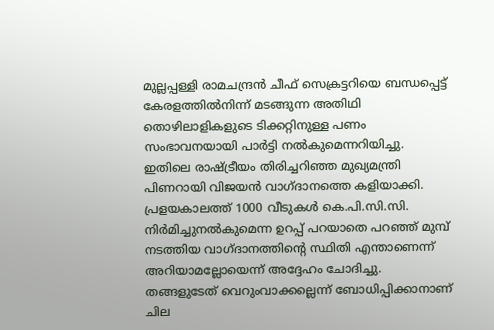മുല്ലപ്പള്ളി രാമചന്ദ്രൻ ചീഫ് സെക്രട്ടറിയെ ബന്ധപ്പെട്ട് കേരളത്തിൽനിന്ന് മടങ്ങുന്ന അതിഥി തൊഴിലാളികളുടെ ടിക്കറ്റിനുള്ള പണം സംഭാവനയായി പാർട്ടി നൽകുമെന്നറിയിച്ചു. ഇതിലെ രാഷ്ട്രീയം തിരിച്ചറിഞ്ഞ മുഖ്യമന്ത്രി പിണറായി വിജയൻ വാഗ്ദാനത്തെ കളിയാക്കി. പ്രളയകാലത്ത് 1000 വീടുകൾ കെ.പി.സി.സി. നിർമിച്ചുനൽകുമെന്ന ഉറപ്പ് പറയാതെ പറഞ്ഞ് മുമ്പ് നടത്തിയ വാഗ്ദാനത്തിന്റെ സ്ഥിതി എന്താണെന്ന് അറിയാമല്ലോയെന്ന് അദ്ദേഹം ചോദിച്ചു. തങ്ങളുടേത് വെറുംവാക്കല്ലെന്ന് ബോധിപ്പിക്കാനാണ് ചില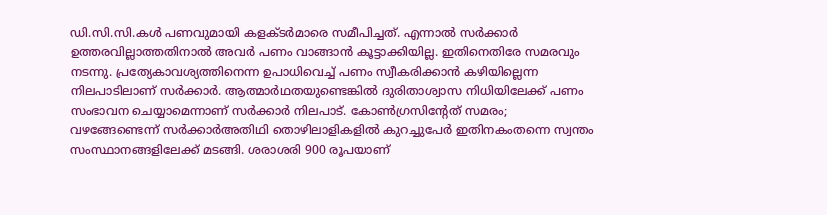ഡി.സി.സി.കൾ പണവുമായി കളക്ടർമാരെ സമീപിച്ചത്. എന്നാൽ സർക്കാർ ഉത്തരവില്ലാത്തതിനാൽ അവർ പണം വാങ്ങാൻ കൂട്ടാക്കിയില്ല. ഇതിനെതിരേ സമരവും നടന്നു. പ്രത്യേകാവശ്യത്തിനെന്ന ഉപാധിവെച്ച് പണം സ്വീകരിക്കാൻ കഴിയില്ലെന്ന നിലപാടിലാണ് സർക്കാർ. ആത്മാർഥതയുണ്ടെങ്കിൽ ദുരിതാശ്വാസ നിധിയിലേക്ക് പണം സംഭാവന ചെയ്യാമെന്നാണ് സർക്കാർ നിലപാട്. കോൺഗ്രസിന്റേത് സമരം; വഴങ്ങേണ്ടെന്ന് സർക്കാർഅതിഥി തൊഴിലാളികളിൽ കുറച്ചുപേർ ഇതിനകംതന്നെ സ്വന്തം സംസ്ഥാനങ്ങളിലേക്ക് മടങ്ങി. ശരാശരി 900 രൂപയാണ്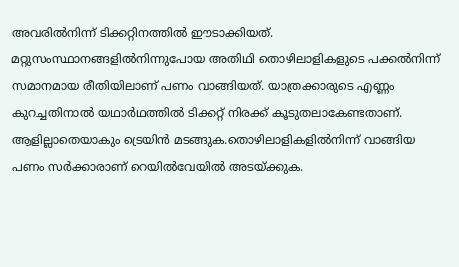അവരിൽനിന്ന് ടിക്കറ്റിനത്തിൽ ഈടാക്കിയത്. മറ്റുസംസ്ഥാനങ്ങളിൽനിന്നുപോയ അതിഥി തൊഴിലാളികളുടെ പക്കൽനിന്ന് സമാനമായ രീതിയിലാണ് പണം വാങ്ങിയത്. യാത്രക്കാരുടെ എണ്ണം കുറച്ചതിനാൽ യഥാർഥത്തിൽ ടിക്കറ്റ് നിരക്ക് കൂടുതലാകേണ്ടതാണ്. ആളില്ലാതെയാകും ട്രെയിൻ മടങ്ങുക.തൊഴിലാളികളിൽനിന്ന് വാങ്ങിയ പണം സർക്കാരാണ് റെയിൽവേയിൽ അടയ്ക്കുക.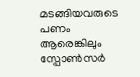മടങ്ങിയവരുടെ പണം ആരെങ്കിലും സ്പോൺസർ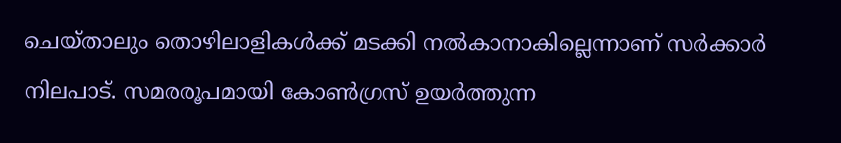ചെയ്താലും തൊഴിലാളികൾക്ക് മടക്കി നൽകാനാകില്ലെന്നാണ് സർക്കാർ നിലപാട്. സമരരൂപമായി കോൺഗ്രസ് ഉയർത്തുന്ന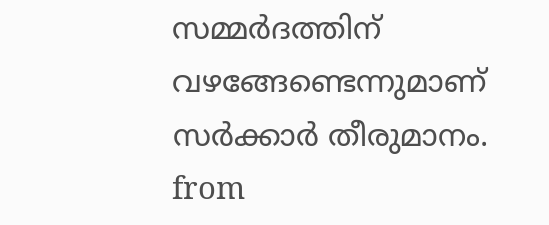സമ്മർദത്തിന് വഴങ്ങേണ്ടെന്നുമാണ് സർക്കാർ തീരുമാനം.
from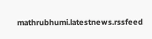mathrubhumi.latestnews.rssfeed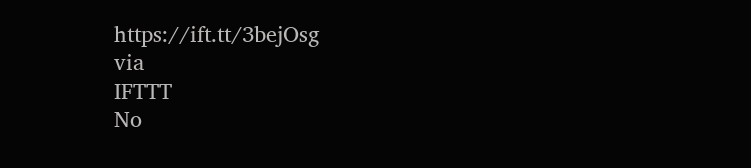https://ift.tt/3bejOsg
via
IFTTT
No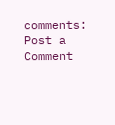comments:
Post a Comment